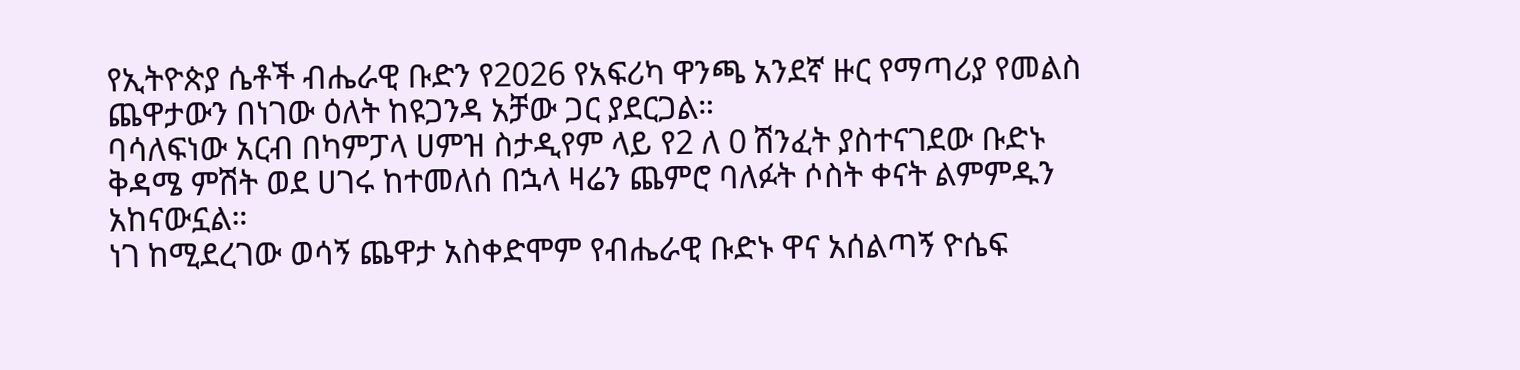የኢትዮጵያ ሴቶች ብሔራዊ ቡድን የ2026 የአፍሪካ ዋንጫ አንደኛ ዙር የማጣሪያ የመልስ ጨዋታውን በነገው ዕለት ከዩጋንዳ አቻው ጋር ያደርጋል።
ባሳለፍነው አርብ በካምፓላ ሀምዝ ስታዲየም ላይ የ2 ለ 0 ሽንፈት ያስተናገደው ቡድኑ ቅዳሜ ምሽት ወደ ሀገሩ ከተመለሰ በኋላ ዛሬን ጨምሮ ባለፉት ሶስት ቀናት ልምምዱን አከናውኗል።
ነገ ከሚደረገው ወሳኝ ጨዋታ አስቀድሞም የብሔራዊ ቡድኑ ዋና አሰልጣኝ ዮሴፍ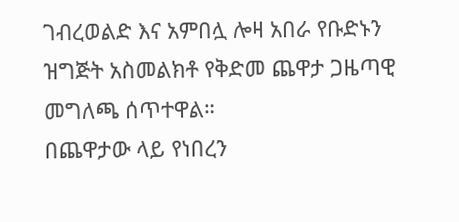ገብረወልድ እና አምበሏ ሎዛ አበራ የቡድኑን ዝግጅት አስመልክቶ የቅድመ ጨዋታ ጋዜጣዊ መግለጫ ሰጥተዋል።
በጨዋታው ላይ የነበረን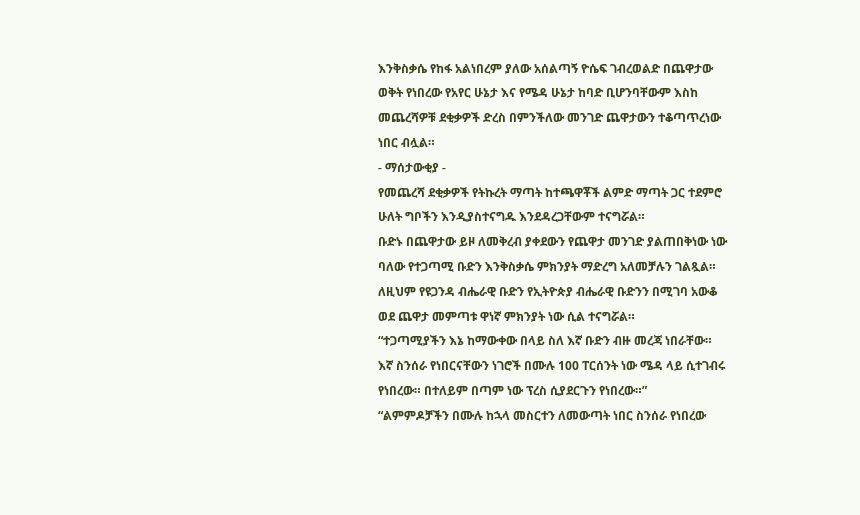እንቅስቃሴ የከፋ አልነበረም ያለው አሰልጣኝ ዮሴፍ ገብረወልድ በጨዋታው ወቅት የነበረው የአየር ሁኔታ እና የሜዳ ሁኔታ ከባድ ቢሆንባቸውም እስከ መጨረሻዎቹ ደቂቃዎች ድረስ በምንችለው መንገድ ጨዋታውን ተቆጣጥረነው ነበር ብሏል።
- ማሰታውቂያ -
የመጨረሻ ደቂቃዎች የትኩረት ማጣት ከተጫዋቾች ልምድ ማጣት ጋር ተደምሮ ሁለት ግቦችን እንዲያስተናግዱ እንደዳረጋቸውም ተናግሯል።
ቡድኑ በጨዋታው ይዞ ለመቅረብ ያቀደውን የጨዋታ መንገድ ያልጠበቅነው ነው ባለው የተጋጣሚ ቡድን እንቅስቃሴ ምክንያት ማድረግ አለመቻሉን ገልጿል። ለዚህም የዩጋንዳ ብሔራዊ ቡድን የኢትዮጵያ ብሔራዊ ቡድንን በሚገባ አውቆ ወደ ጨዋታ መምጣቱ ዋነኛ ምክንያት ነው ሲል ተናግሯል።
“ተጋጣሚያችን እኔ ከማውቀው በላይ ስለ እኛ ቡድን ብዙ መረጃ ነበራቸው። እኛ ስንሰራ የነበርናቸውን ነገሮች በሙሉ 100 ፐርሰንት ነው ሜዳ ላይ ሲተገብሩ የነበረው። በተለይም በጣም ነው ፕረስ ሲያደርጉን የነበረው።”
“ልምምዶቻችን በሙሉ ከኋላ መስርተን ለመውጣት ነበር ስንሰራ የነበረው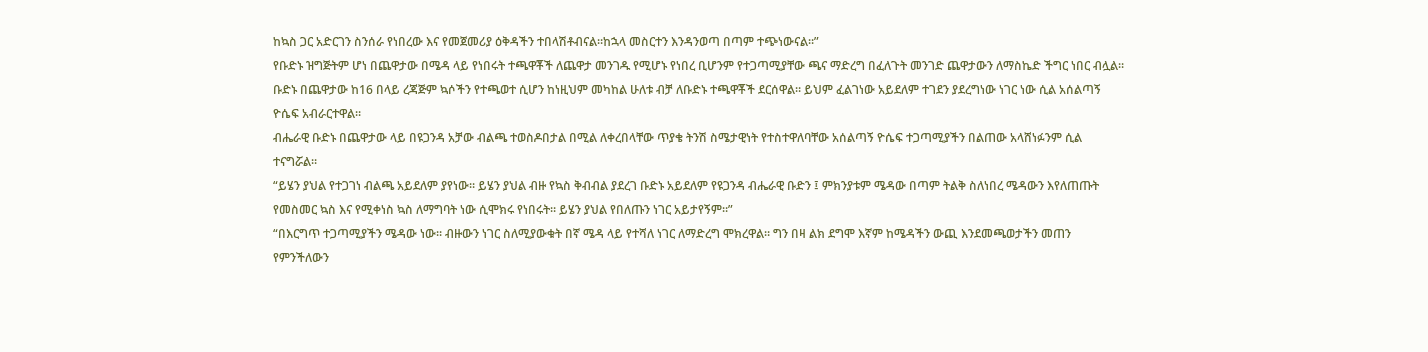ከኳስ ጋር አድርገን ስንሰራ የነበረው እና የመጀመሪያ ዕቅዳችን ተበላሽቶብናል።ከኋላ መስርተን እንዳንወጣ በጣም ተጭነውናል።”
የቡድኑ ዝግጅትም ሆነ በጨዋታው በሜዳ ላይ የነበሩት ተጫዋቾች ለጨዋታ መንገዱ የሚሆኑ የነበረ ቢሆንም የተጋጣሚያቸው ጫና ማድረግ በፈለጉት መንገድ ጨዋታውን ለማስኬድ ችግር ነበር ብሏል።
ቡድኑ በጨዋታው ከ16 በላይ ረጃጅም ኳሶችን የተጫወተ ሲሆን ከነዚህም መካከል ሁለቱ ብቻ ለቡድኑ ተጫዋቾች ደርሰዋል። ይህም ፈልገነው አይደለም ተገደን ያደረግነው ነገር ነው ሲል አሰልጣኝ ዮሴፍ አብራርተዋል።
ብሔራዊ ቡድኑ በጨዋታው ላይ በዩጋንዳ አቻው ብልጫ ተወስዶበታል በሚል ለቀረበላቸው ጥያቄ ትንሽ ስሜታዊነት የተስተዋለባቸው አሰልጣኝ ዮሴፍ ተጋጣሚያችን በልጠው አላሸነፉንም ሲል ተናግሯል።
“ይሄን ያህል የተጋገነ ብልጫ አይደለም ያየነው። ይሄን ያህል ብዙ የኳስ ቅብብል ያደረገ ቡድኑ አይደለም የዩጋንዳ ብሔራዊ ቡድን ፤ ምክንያቱም ሜዳው በጣም ትልቅ ስለነበረ ሜዳውን እየለጠጡት የመስመር ኳስ እና የሚቀነስ ኳስ ለማግባት ነው ሲሞክሩ የነበሩት። ይሄን ያህል የበለጡን ነገር አይታየኝም።”
“በእርግጥ ተጋጣሚያችን ሜዳው ነው። ብዙውን ነገር ስለሚያውቁት በኛ ሜዳ ላይ የተሻለ ነገር ለማድረግ ሞክረዋል። ግን በዛ ልክ ደግሞ እኛም ከሜዳችን ውጪ እንደመጫወታችን መጠን የምንችለውን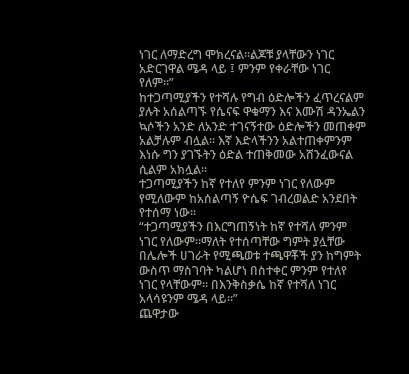ነገር ለማድረግ ሞክረናል።ልጆቹ ያላቸውን ነገር አድርገዋል ሜዳ ላይ ፤ ምንም የቀራቸው ነገር የለም።”
ከተጋጣሚያችን የተሻሉ የግብ ዕድሎችን ፈጥረናልም ያሉት አሰልጣኙ የሴናፍ ዋቁማን እና እሙሽ ዳንኤልን ኳሶችን አንድ ለአንድ ተገናኝተው ዕድሎችን መጠቀም አልቻሉም ብሏል። እኛ እድላችንን አልተጠቀምንም እነሱ ግን ያገኙትን ዕድል ተጠቅመው አሸንፈውናል ሲልም አክሏል።
ተጋጣሚያችን ከኛ የተለየ ምንም ነገር የለውም የሚለውም ከአሰልጣኝ ዮሴፍ ገብረወልድ አንደበት የተሰማ ነው።
“ተጋጣሚያችን በእርግጠኝነት ከኛ የተሻለ ምንም ነገር የለውም።ማለት የተሰጣቸው ግምት ያሏቸው በሌሎች ሀገራት የሚጫወቱ ተጫዋቾች ያን ከግምት ውስጥ ማስገባት ካልሆነ በስተቀር ምንም የተለየ ነገር የላቸውም። በእንቅስቃሴ ከኛ የተሻለ ነገር አላሳዩንም ሜዳ ላይ።”
ጨዋታው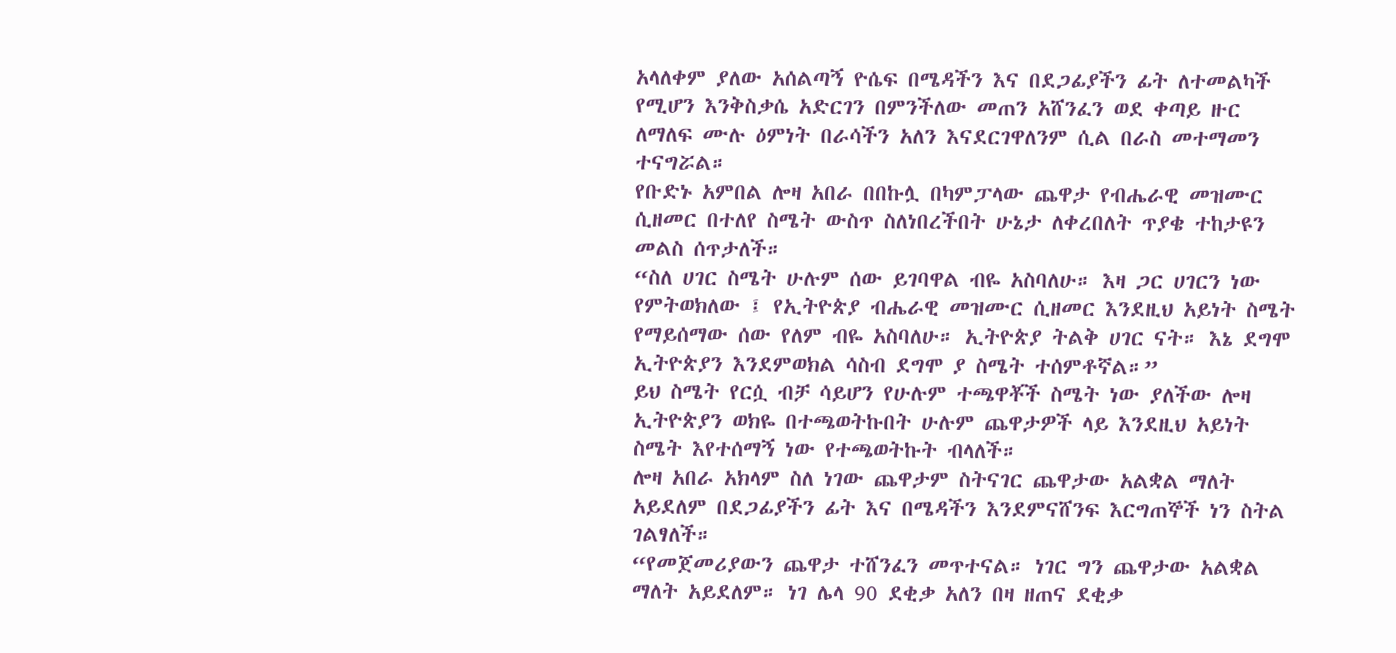አላለቀም ያለው አሰልጣኝ ዮሴፍ በሜዳችን እና በደጋፊያችን ፊት ለተመልካች የሚሆን እንቅስቃሴ አድርገን በምንችለው መጠን አሸንፈን ወደ ቀጣይ ዙር ለማለፍ ሙሉ ዕምነት በራሳችን አለን እናደርገዋለንም ሲል በራስ መተማመን ተናግሯል።
የቡድኑ አምበል ሎዛ አበራ በበኩሏ በካምፓላው ጨዋታ የብሔራዊ መዝሙር ሲዘመር በተለየ ስሜት ውስጥ ስለነበረችበት ሁኔታ ለቀረበለት ጥያቄ ተከታዩን መልስ ሰጥታለች።
“ስለ ሀገር ስሜት ሁሉም ሰው ይገባዋል ብዬ አስባለሁ። እዛ ጋር ሀገርን ነው የምትወክለው ፤ የኢትዮጵያ ብሔራዊ መዝሙር ሲዘመር እንደዚህ አይነት ስሜት የማይሰማው ሰው የለም ብዬ አስባለሁ። ኢትዮጵያ ትልቅ ሀገር ናት። እኔ ደግሞ ኢትዮጵያን እንደምወክል ሳስብ ደግሞ ያ ስሜት ተሰምቶኛል።”
ይህ ስሜት የርሷ ብቻ ሳይሆን የሁሉም ተጫዋቾች ስሜት ነው ያለችው ሎዛ ኢትዮጵያን ወክዬ በተጫወትኩበት ሁሉም ጨዋታዎች ላይ እንደዚህ አይነት ስሜት እየተሰማኝ ነው የተጫወትኩት ብላለች።
ሎዛ አበራ አክላም ስለ ነገው ጨዋታም ስትናገር ጨዋታው አልቋል ማለት አይደለም በደጋፊያችን ፊት እና በሜዳችን እንደምናሸንፍ እርግጠኞች ነን ስትል ገልፃለች።
“የመጀመሪያውን ጨዋታ ተሸንፈን መጥተናል። ነገር ግን ጨዋታው አልቋል ማለት አይደለም። ነገ ሌላ 90 ደቂቃ አለን በዛ ዘጠና ደቂቃ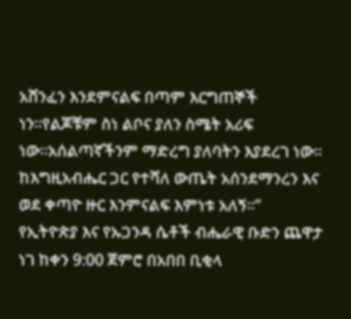አሸንፈን እንደምናልፍ በጣም እርግጠኞች ነን።የልጆቹም ስነ ልቦና ያለን ስሜት አሪፍ ነው።አሰልጣኛችንም ማድረግ ያለባትን እያደረገ ነው። ከእግዚአብሔር ጋር የተሻለ ውጤት አሰንደማንረን እና ወደ ቀጣዮ ዙር እንምናልፍ እምነቱ አለኝ።”
የኢትዮጵያ እና የኡጋንዳ ሴቶች ብሔራዊ ቡድን ጨዋታ ነገ ከቀን 9:00 ጀምሮ በአበበ ቢቂላ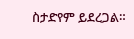ስታድየም ይደረጋል።